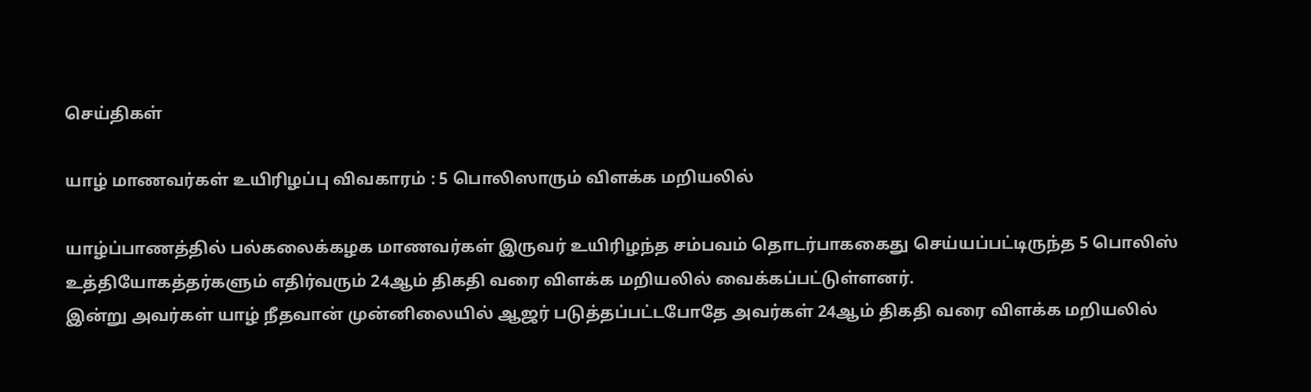செய்திகள்

யாழ் மாணவர்கள் உயிரிழப்பு விவகாரம் : 5 பொலிஸாரும் விளக்க மறியலில்

யாழ்ப்பாணத்தில் பல்கலைக்கழக மாணவர்கள் இருவர் உயிரிழந்த சம்பவம் தொடர்பாககைது செய்யப்பட்டிருந்த 5 பொலிஸ் உத்தியோகத்தர்களும் எதிர்வரும் 24ஆம் திகதி வரை விளக்க மறியலில் வைக்கப்பட்டுள்ளனர்.
இன்று அவர்கள் யாழ் நீதவான் முன்னிலையில் ஆஜர் படுத்தப்பட்டபோதே அவர்கள் 24ஆம் திகதி வரை விளக்க மறியலில்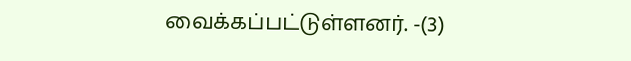வைக்கப்பட்டுள்ளனர். -(3)